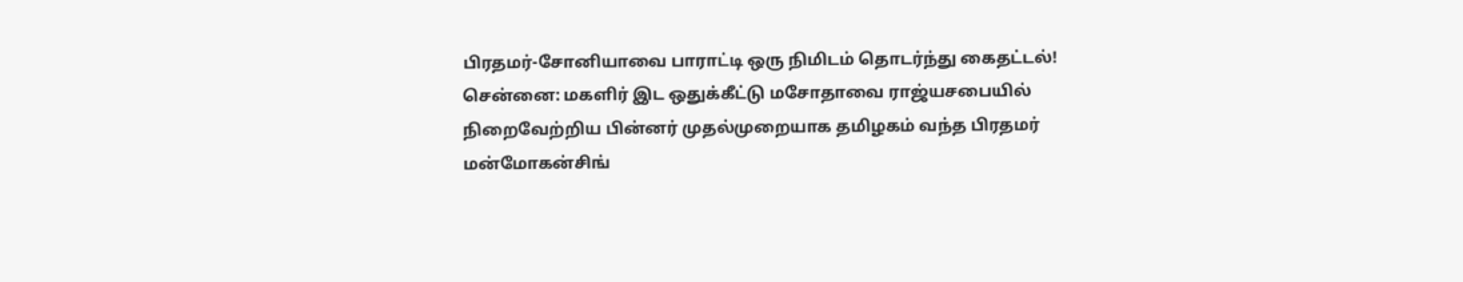பிரதமர்-சோனியாவை பாராட்டி ஒரு நிமிடம் தொடர்ந்து கைதட்டல்!
சென்னை: மகளிர் இட ஒதுக்கீட்டு மசோதாவை ராஜ்யசபையில் நிறைவேற்றிய பின்னர் முதல்முறையாக தமிழகம் வந்த பிரதமர் மன்மோகன்சிங்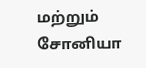மற்றும் சோனியா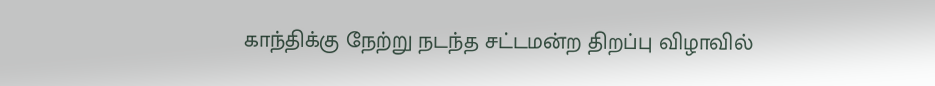காந்திக்கு நேற்று நடந்த சட்டமன்ற திறப்பு விழாவில்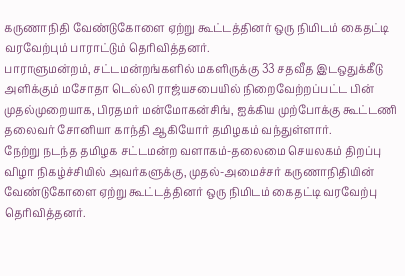கருணாநிதி வேண்டுகோளை ஏற்று கூட்டத்தினர் ஒரு நிமிடம் கைதட்டி வரவேற்பும் பாராட்டும் தெரிவித்தனர்.
பாராளுமன்றம், சட்டமன்றங்களில் மகளிருக்கு 33 சதவீத இடஒதுக்கீடு அளிக்கும் மசோதா டெல்லி ராஜ்யசபையில் நிறைவேற்றப்பட்ட பின் முதல்முறையாக, பிரதமர் மன்மோகன்சிங், ஐக்கிய முற்போக்கு கூட்டணி தலைவர் சோனியா காந்தி ஆகியோர் தமிழகம் வந்துள்ளார்.
நேற்று நடந்த தமிழக சட்டமன்ற வளாகம்-தலைமை செயலகம் திறப்பு விழா நிகழ்ச்சியில் அவர்களுக்கு, முதல்-அமைச்சர் கருணாநிதியின் வேண்டுகோளை ஏற்று கூட்டத்தினர் ஒரு நிமிடம் கைதட்டி வரவேற்பு தெரிவித்தனர்.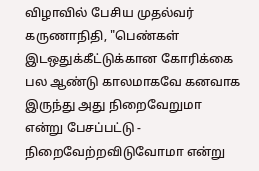விழாவில் பேசிய முதல்வர் கருணாநிதி, "பெண்கள் இடஒதுக்கீட்டுக்கான கோரிக்கை பல ஆண்டு காலமாகவே கனவாக இருந்து அது நிறைவேறுமா என்று பேசப்பட்டு - நிறைவேற்றவிடுவோமா என்று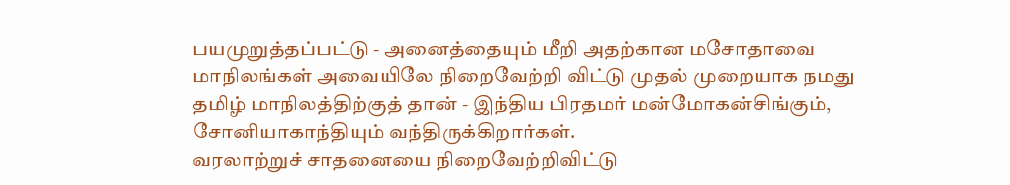பயமுறுத்தப்பட்டு - அனைத்தையும் மீறி அதற்கான மசோதாவை மாநிலங்கள் அவையிலே நிறைவேற்றி விட்டு முதல் முறையாக நமது தமிழ் மாநிலத்திற்குத் தான் - இந்திய பிரதமர் மன்மோகன்சிங்கும், சோனியாகாந்தியும் வந்திருக்கிறார்கள்.
வரலாற்றுச் சாதனையை நிறைவேற்றிவிட்டு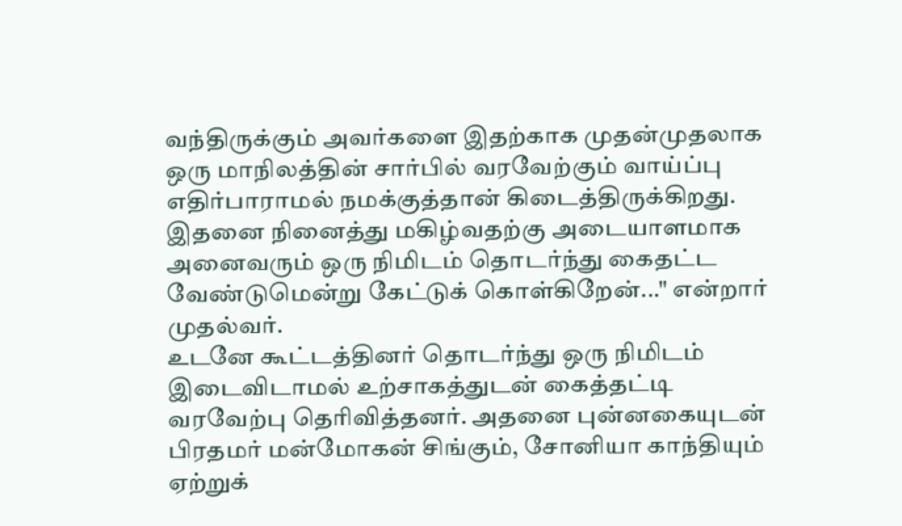வந்திருக்கும் அவர்களை இதற்காக முதன்முதலாக ஒரு மாநிலத்தின் சார்பில் வரவேற்கும் வாய்ப்பு எதிர்பாராமல் நமக்குத்தான் கிடைத்திருக்கிறது. இதனை நினைத்து மகிழ்வதற்கு அடையாளமாக அனைவரும் ஒரு நிமிடம் தொடர்ந்து கைதட்ட வேண்டுமென்று கேட்டுக் கொள்கிறேன்..." என்றார் முதல்வர்.
உடனே கூட்டத்தினர் தொடர்ந்து ஒரு நிமிடம் இடைவிடாமல் உற்சாகத்துடன் கைத்தட்டி வரவேற்பு தெரிவித்தனர். அதனை புன்னகையுடன் பிரதமர் மன்மோகன் சிங்கும், சோனியா காந்தியும் ஏற்றுக்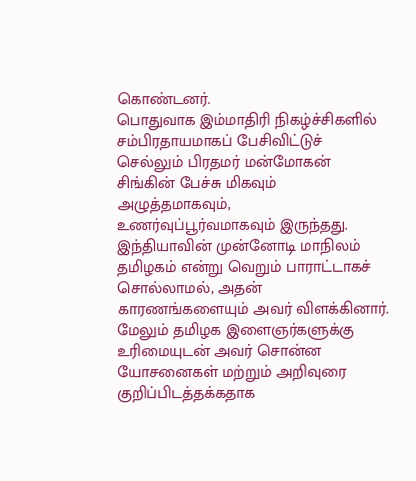கொண்டனர்.
பொதுவாக இம்மாதிரி நிகழ்ச்சிகளில் சம்பிரதாயமாகப் பேசிவிட்டுச் செல்லும் பிரதமர் மன்மோகன் சிங்கின் பேச்சு மிகவும் அழுத்தமாகவும், உணர்வுப்பூர்வமாகவும் இருந்தது.
இந்தியாவின் முன்னோடி மாநிலம் தமிழகம் என்று வெறும் பாராட்டாகச் சொல்லாமல், அதன் காரணங்களையும் அவர் விளக்கினார்.
மேலும் தமிழக இளைஞர்களுக்கு உரிமையுடன் அவர் சொன்ன யோசனைகள் மற்றும் அறிவுரை குறிப்பிடத்தக்கதாக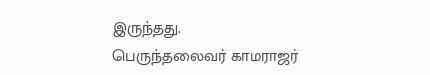இருந்தது.
பெருந்தலைவர் காமராஜர்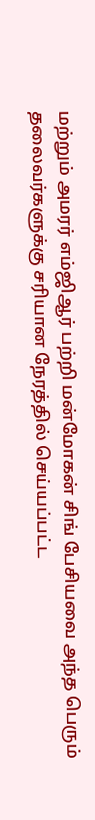மற்றும் அமரர் எம்ஜிஆர் பற்றி மன்மோகன் சிங் பேசியவை அந்த பெரும் தலைவர்களுக்கு சரியான நேரத்தில் செய்யப்பட்ட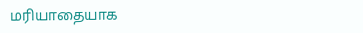மரியாதையாக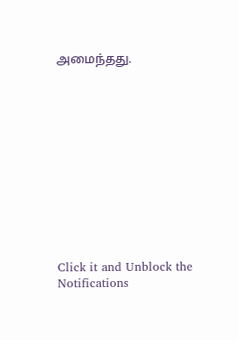அமைந்தது.












Click it and Unblock the Notifications